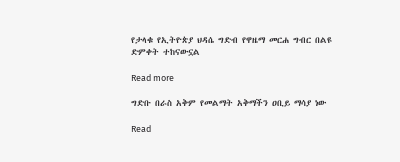የታላቁ የኢትዮጵያ ህዳሴ ግድብ የዋዜማ መርሐ ግብር በልዩ ድምቀት ተከናውኗል

Read more

ግድቡ በራስ አቅም የመልማት አቅማችን ዐቢይ ማሳያ ነው

Read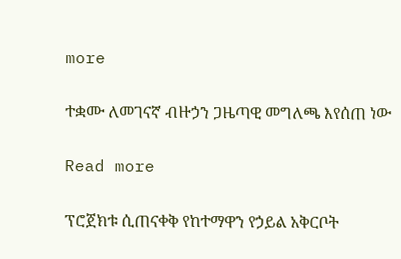more

ተቋሙ ለመገናኛ ብዙኃን ጋዜጣዊ መግለጫ እየሰጠ ነው

Read more

ፕሮጀክቱ ሲጠናቀቅ የከተማዋን የኃይል አቅርቦት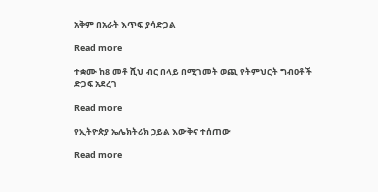አቅም በአራት እጥፍ ያሳድጋል

Read more

ተቋሙ ከ8 መቶ ሺህ ብር በላይ በሚገመት ወጪ የትምህርት ግብዐቶች ድጋፍ አደረገ

Read more

የኢትዮጵያ ኤሌክትሪክ ኃይል እውቅና ተሰጠው

Read more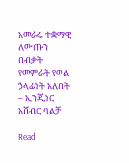አመራሩ ተቋማዊ ለውጡን በብቃት የመምራት የወል ኃላፊነት አለበት – ኢንጂነር አሸብር ባልቻ

Read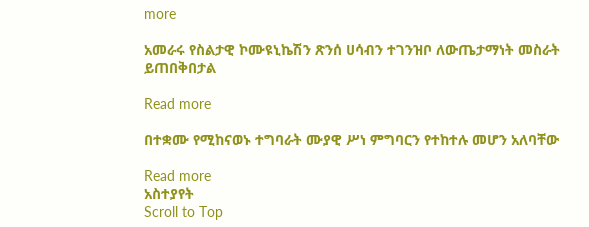more

አመራሩ የስልታዊ ኮሙዩኒኬሽን ጽንሰ ሀሳብን ተገንዝቦ ለውጤታማነት መስራት ይጠበቅበታል

Read more

በተቋሙ የሚከናወኑ ተግባራት ሙያዊ ሥነ ምግባርን የተከተሉ መሆን አለባቸው

Read more
አስተያየት
Scroll to Top